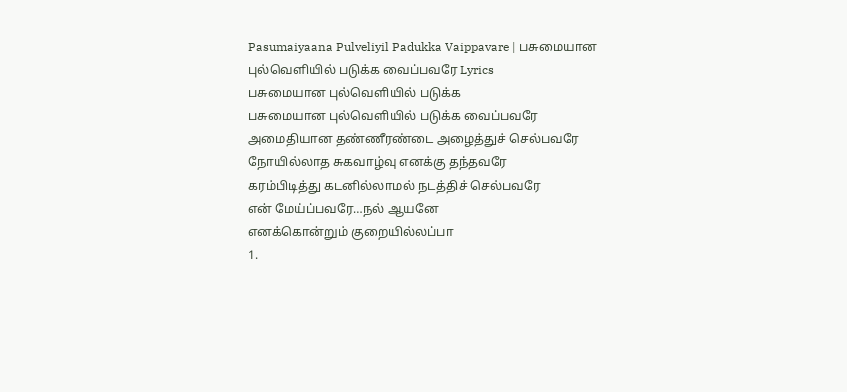Pasumaiyaana Pulveliyil Padukka Vaippavare | பசுமையான புல்வெளியில் படுக்க வைப்பவரே Lyrics
பசுமையான புல்வெளியில் படுக்க
பசுமையான புல்வெளியில் படுக்க வைப்பவரே
அமைதியான தண்ணீரண்டை அழைத்துச் செல்பவரே
நோயில்லாத சுகவாழ்வு எனக்கு தந்தவரே
கரம்பிடித்து கடனில்லாமல் நடத்திச் செல்பவரே
என் மேய்ப்பவரே…நல் ஆயனே
எனக்கொன்றும் குறையில்லப்பா
1.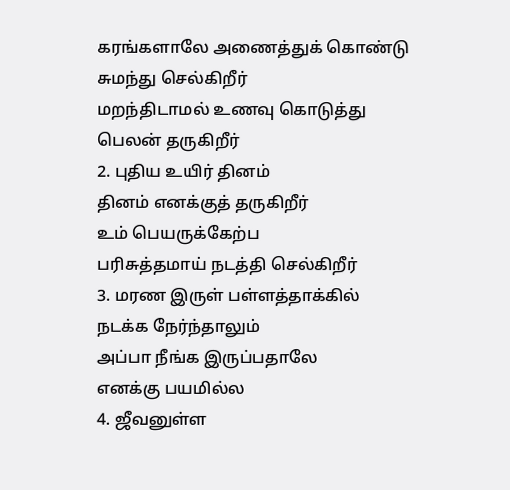கரங்களாலே அணைத்துக் கொண்டு
சுமந்து செல்கிறீர்
மறந்திடாமல் உணவு கொடுத்து
பெலன் தருகிறீர்
2. புதிய உயிர் தினம்
தினம் எனக்குத் தருகிறீர்
உம் பெயருக்கேற்ப
பரிசுத்தமாய் நடத்தி செல்கிறீர்
3. மரண இருள் பள்ளத்தாக்கில்
நடக்க நேர்ந்தாலும்
அப்பா நீங்க இருப்பதாலே
எனக்கு பயமில்ல
4. ஜீவனுள்ள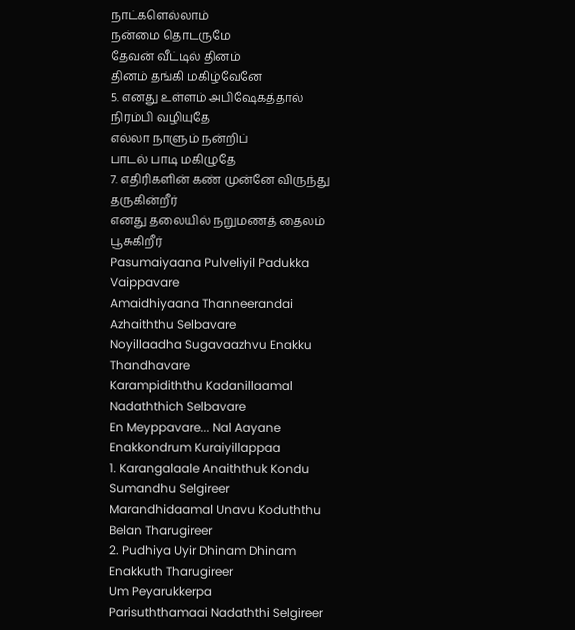நாட்களெல்லாம்
நன்மை தொடருமே
தேவன் வீட்டில் தினம்
தினம் தங்கி மகிழ்வேனே
5. எனது உள்ளம் அபிஷேகத்தால்
நிரம்பி வழியுதே
எல்லா நாளும் நன்றிப்
பாடல் பாடி மகிழுதே
7. எதிரிகளின் கண் முன்னே விருந்து தருகின்றீர்
எனது தலையில் நறுமணத் தைலம் பூசுகிறீர்
Pasumaiyaana Pulveliyil Padukka Vaippavare
Amaidhiyaana Thanneerandai Azhaiththu Selbavare
Noyillaadha Sugavaazhvu Enakku Thandhavare
Karampidiththu Kadanillaamal Nadaththich Selbavare
En Meyppavare... Nal Aayane
Enakkondrum Kuraiyillappaa
1. Karangalaale Anaiththuk Kondu
Sumandhu Selgireer
Marandhidaamal Unavu Koduththu
Belan Tharugireer
2. Pudhiya Uyir Dhinam Dhinam
Enakkuth Tharugireer
Um Peyarukkerpa
Parisuththamaai Nadaththi Selgireer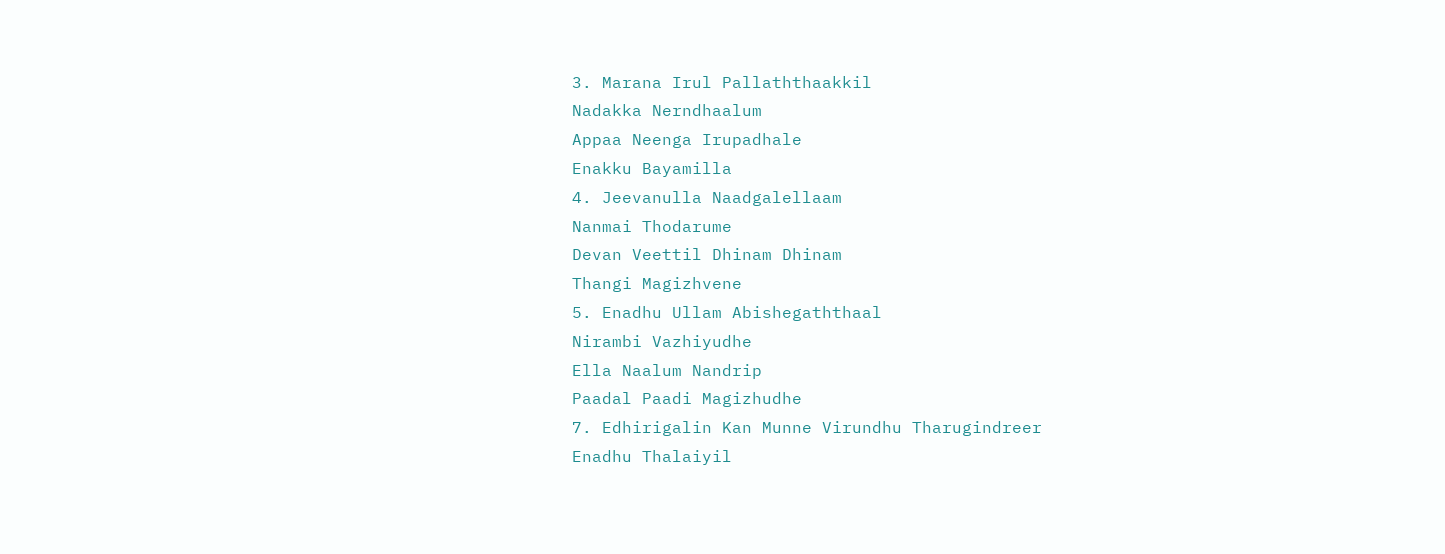3. Marana Irul Pallaththaakkil
Nadakka Nerndhaalum
Appaa Neenga Irupadhale
Enakku Bayamilla
4. Jeevanulla Naadgalellaam
Nanmai Thodarume
Devan Veettil Dhinam Dhinam
Thangi Magizhvene
5. Enadhu Ullam Abishegaththaal
Nirambi Vazhiyudhe
Ella Naalum Nandrip
Paadal Paadi Magizhudhe
7. Edhirigalin Kan Munne Virundhu Tharugindreer
Enadhu Thalaiyil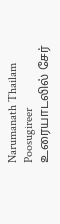Narumanath Thailam Poosugireer
உரையாடலில் சேர்